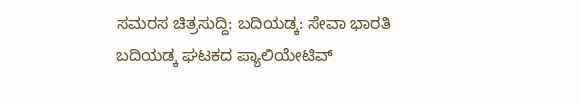ಸಮರಸ ಚಿತ್ರಸುದ್ದಿ: ಬದಿಯಡ್ಕ: ಸೇವಾ ಭಾರತಿ ಬದಿಯಡ್ಕ ಘಟಕದ ಪ್ಯಾಲಿಯೇಟಿವ್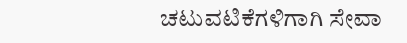ಚಟುವಟಿಕೆಗಳಿಗಾಗಿ ಸೇವಾ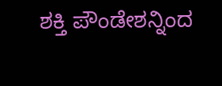ಶಕ್ತಿ ಪೌಂಡೇಶನ್ನಿಂದ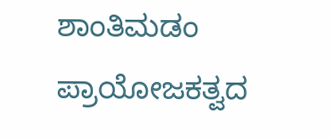ಶಾಂತಿಮಡಂ ಪ್ರಾಯೋಜಕತ್ವದ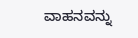ವಾಹನವನ್ನು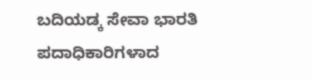ಬದಿಯಡ್ಕ ಸೇವಾ ಭಾರತಿ ಪದಾಧಿಕಾರಿಗಳಾದ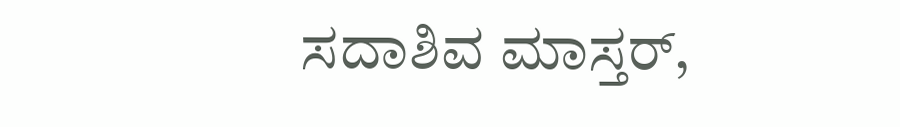ಸದಾಶಿವ ಮಾಸ್ತರ್,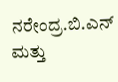ನರೇಂದ್ರ.ಬಿ.ಎನ್ ಮತ್ತು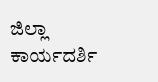ಜಿಲ್ಲಾ ಕಾರ್ಯದರ್ಶಿ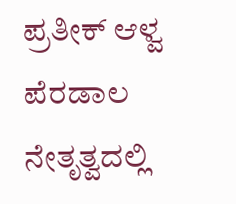ಪ್ರತೀಕ್ ಆಳ್ವ ಪೆರಡಾಲ ನೇತೃತ್ವದಲ್ಲಿ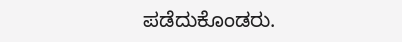ಪಡೆದುಕೊಂಡರು.